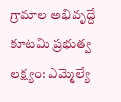గ్రామాల అభివృద్దే కూటమి ప్రభుత్వ లక్ష్యం: ఎమ్మెల్యే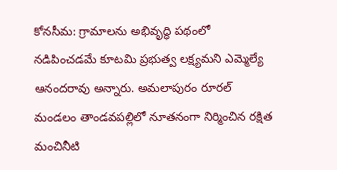కోనసీమ: గ్రామాలను అభివృద్ధి పథంలో నడిపించడమే కూటమి ప్రభుత్వ లక్ష్యమని ఎమ్మెల్యే ఆనందరావు అన్నారు. అమలాపురం రూరల్ మండలం తాండవపల్లిలో నూతనంగా నిర్మించిన రక్షిత మంచినీటి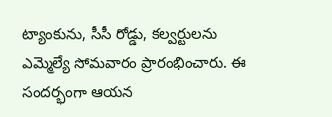ట్యాంకును, సీసీ రోడ్డు, కల్వర్టులను ఎమ్మెల్యే సోమవారం ప్రారంభించారు. ఈ సందర్భంగా ఆయన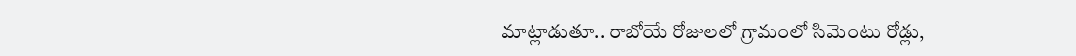మాట్లాడుతూ.. రాబోయే రోజులలో గ్రామంలో సిమెంటు రోడ్లు,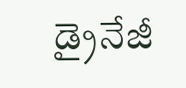డ్రైనేజీ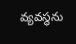వ్యవస్థను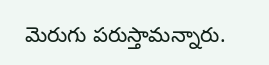మెరుగు పరుస్తామన్నారు.